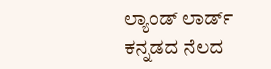ಲ್ಯಾಂಡ್ ಲಾರ್ಡ್ ಕನ್ನಡದ ನೆಲದ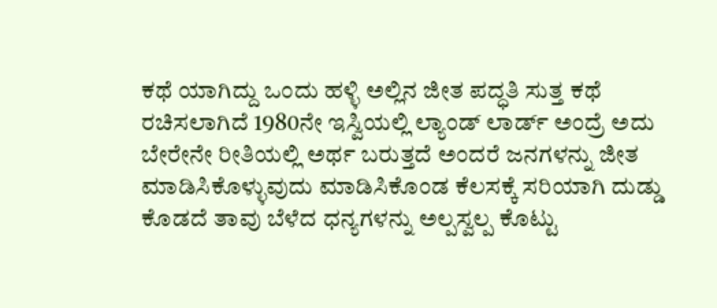ಕಥೆ ಯಾಗಿದ್ದು ಒಂದು ಹಳ್ಳಿ ಅಲ್ಲಿನ ಜೀತ ಪದ್ಧತಿ ಸುತ್ತ ಕಥೆ ರಚಿಸಲಾಗಿದೆ 1980ನೇ ಇಸ್ವಿಯಲ್ಲಿ ಲ್ಯಾಂಡ್ ಲಾರ್ಡ್ ಅಂದ್ರೆ ಅದು ಬೇರೇನೇ ರೀತಿಯಲ್ಲಿ ಅರ್ಥ ಬರುತ್ತದೆ ಅಂದರೆ ಜನಗಳನ್ನು ಜೀತ ಮಾಡಿಸಿಕೊಳ್ಳುವುದು ಮಾಡಿಸಿಕೊಂಡ ಕೆಲಸಕ್ಕೆ ಸರಿಯಾಗಿ ದುಡ್ಡು ಕೊಡದೆ ತಾವು ಬೆಳೆದ ಧನ್ಯಗಳನ್ನು ಅಲ್ಪಸ್ವಲ್ಪ ಕೊಟ್ಟು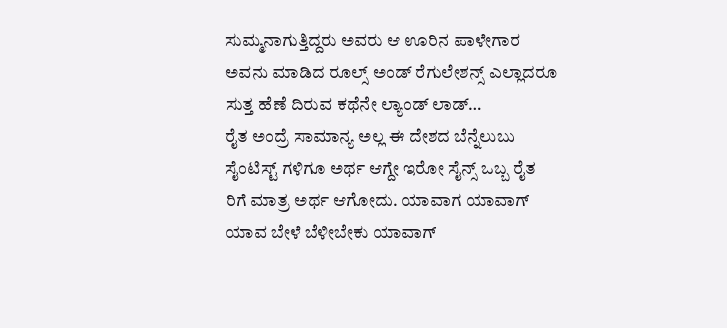ಸುಮ್ಮನಾಗುತ್ತಿದ್ದರು ಅವರು ಆ ಊರಿನ ಪಾಳೇಗಾರ ಅವನು ಮಾಡಿದ ರೂಲ್ಸ್ ಅಂಡ್ ರೆಗುಲೇಶನ್ಸ್ ಎಲ್ಲಾದರೂ ಸುತ್ತ ಹೆಣೆ ದಿರುವ ಕಥೆನೇ ಲ್ಯಾಂಡ್ ಲಾಡ್…
ರೈತ ಅಂದ್ರೆ ಸಾಮಾನ್ಯ ಅಲ್ಲ ಈ ದೇಶದ ಬೆನ್ನೆಲುಬು ಸೈಂಟಿಸ್ಟ್ ಗಳಿಗೂ ಅರ್ಥ ಆಗ್ದೇ ಇರೋ ಸೈನ್ಸ್ ಒಬ್ಬ ರೈತ ರಿಗೆ ಮಾತ್ರ ಅರ್ಥ ಆಗೋದು. ಯಾವಾಗ ಯಾವಾಗ್ ಯಾವ ಬೇಳೆ ಬೆಳೀಬೇಕು ಯಾವಾಗ್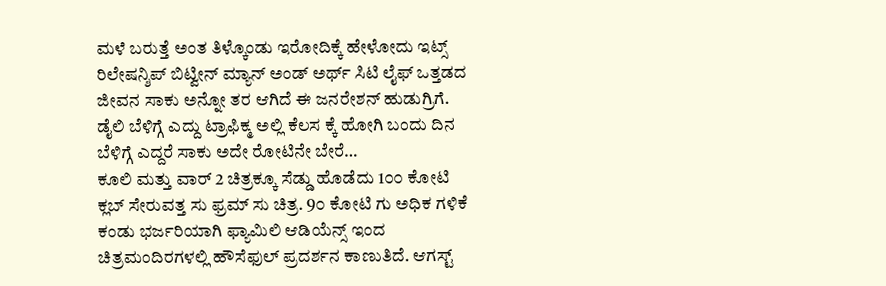ಮಳೆ ಬರುತ್ತೆ ಅಂತ ತಿಳ್ಕೊಂಡು ಇರೋದಿಕ್ಕೆ ಹೇಳೋದು ಇಟ್ಸ್ ರಿಲೇಷನ್ಶಿಪ್ ಬಿಟ್ವೀನ್ ಮ್ಯಾನ್ ಅಂಡ್ ಅರ್ಥ್ ಸಿಟಿ ಲೈಫ್ ಒತ್ತಡದ ಜೀವನ ಸಾಕು ಅನ್ನೋ ತರ ಆಗಿದೆ ಈ ಜನರೇಶನ್ ಹುಡುಗ್ರಿಗೆ. ಡೈಲಿ ಬೆಳಿಗ್ಗೆ ಎದ್ದು ಟ್ರಾಫಿಕ್ಮ ಅಲ್ಲಿ ಕೆಲಸ ಕ್ಕೆ ಹೋಗಿ ಬಂದು ದಿನ ಬೆಳಿಗ್ಗೆ ಎದ್ದರೆ ಸಾಕು ಅದೇ ರೋಟಿನೇ ಬೇರೆ…
ಕೂಲಿ ಮತ್ತು ವಾರ್ 2 ಚಿತ್ರಕ್ಕೂ ಸೆಡ್ಡು ಹೊಡೆದು 1೦೦ ಕೋಟಿ ಕ್ಲಬ್ ಸೇರುವತ್ತ ಸು ಫ್ರಮ್ ಸು ಚಿತ್ರ. 9೦ ಕೋಟಿ ಗು ಅಧಿಕ ಗಳಿಕೆ ಕಂಡು ಭರ್ಜರಿಯಾಗಿ ಫ್ಯಾಮಿಲಿ ಆಡಿಯೆನ್ಸ್ ಇಂದ ಚಿತ್ರಮಂದಿರಗಳಲ್ಲಿ ಹೌಸೆಫುಲ್ ಪ್ರದರ್ಶನ ಕಾಣುತಿದೆ. ಆಗಸ್ಟ್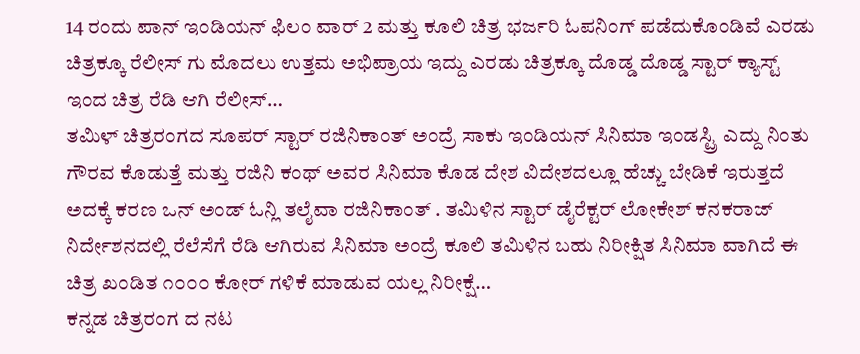14 ರಂದು ಪಾನ್ ಇಂಡಿಯನ್ ಫಿಲಂ ವಾರ್ 2 ಮತ್ತು ಕೂಲಿ ಚಿತ್ರ ಭರ್ಜರಿ ಓಪನಿಂಗ್ ಪಡೆದುಕೊಂಡಿವೆ ಎರಡು ಚಿತ್ರಕ್ಕೂ ರೆಲೀಸ್ ಗು ಮೊದಲು ಉತ್ತಮ ಅಭಿಪ್ರಾಯ ಇದ್ದು ಎರಡು ಚಿತ್ರಕ್ಕೂ ದೊಡ್ಡ ದೊಡ್ಡ ಸ್ಟಾರ್ ಕ್ಯಾಸ್ಟ್ ಇಂದ ಚಿತ್ರ ರೆಡಿ ಆಗಿ ರೆಲೀಸ್…
ತಮಿಳ್ ಚಿತ್ರರಂಗದ ಸೂಪರ್ ಸ್ಟಾರ್ ರಜಿನಿಕಾಂತ್ ಅಂದ್ರೆ ಸಾಕು ಇಂಡಿಯನ್ ಸಿನಿಮಾ ಇಂಡಸ್ಟ್ರಿ ಎದ್ದು ನಿಂತು ಗೌರವ ಕೊಡುತ್ತೆ ಮತ್ತು ರಜಿನಿ ಕಂಥ್ ಅವರ ಸಿನಿಮಾ ಕೊಡ ದೇಶ ವಿದೇಶದಲ್ಲೂ ಹೆಚ್ಚು ಬೇಡಿಕೆ ಇರುತ್ತದೆ ಅದಕ್ಕೆ ಕರಣ ಒನ್ ಅಂಡ್ ಓನ್ಲಿ ತಲೈವಾ ರಜಿನಿಕಾಂತ್ . ತಮಿಳಿನ ಸ್ಟಾರ್ ಡೈರೆಕ್ಟರ್ ಲೋಕೇಶ್ ಕನಕರಾಜ್ ನಿರ್ದೇಶನದಲ್ಲಿ ರೆಲೆಸೆಗೆ ರೆಡಿ ಆಗಿರುವ ಸಿನಿಮಾ ಅಂದ್ರೆ ಕೂಲಿ ತಮಿಳಿನ ಬಹು ನಿರೀಕ್ಷಿತ ಸಿನಿಮಾ ವಾಗಿದೆ ಈ ಚಿತ್ರ ಖಂಡಿತ ೧೦೦೦ ಕೋರ್ ಗಳಿಕೆ ಮಾಡುವ ಯಲ್ಲ ನಿರೀಕ್ಷೆ…
ಕನ್ನಡ ಚಿತ್ರರಂಗ ದ ನಟ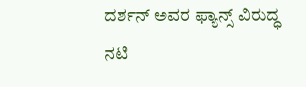ದರ್ಶನ್ ಅವರ ಫ್ಯಾನ್ಸ್ ವಿರುದ್ಧ ನಟಿ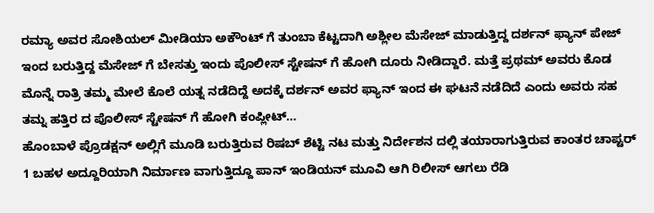ರಮ್ಯಾ ಅವರ ಸೋಶಿಯಲ್ ಮೀಡಿಯಾ ಅಕೌಂಟ್ ಗೆ ತುಂಬಾ ಕೆಟ್ಟದಾಗಿ ಅಶ್ಲೀಲ ಮೆಸೇಜ್ ಮಾಡುತ್ತಿದ್ದ ದರ್ಶನ್ ಫ್ಯಾನ್ ಪೇಜ್ ಇಂದ ಬರುತ್ತಿದ್ದ ಮೆಸೇಜ್ ಗೆ ಬೇಸತ್ತು ಇಂದು ಪೊಲೀಸ್ ಸ್ಟೇಷನ್ ಗೆ ಹೋಗಿ ದೂರು ನೀಡಿದ್ದಾರೆ. ಮತ್ತೆ ಪ್ರಥಮ್ ಅವರು ಕೊಡ ಮೊನ್ನೆ ರಾತ್ರಿ ತಮ್ಮ ಮೇಲೆ ಕೊಲೆ ಯತ್ನ ನಡೆದಿದ್ದೆ ಅದಕ್ಕೆ ದರ್ಶನ್ ಅವರ ಫ್ಯಾನ್ ಇಂದ ಈ ಘಟನೆ ನಡೆದಿದೆ ಎಂದು ಅವರು ಸಹ ತಮ್ನ ಹತ್ತಿರ ದ ಪೊಲೀಸ್ ಸ್ಟೇಷನ್ ಗೆ ಹೋಗಿ ಕಂಪ್ಲೀಟ್…
ಹೊಂಬಾಳೆ ಪ್ರೊಡಕ್ಷನ್ ಅಲ್ಲಿಗೆ ಮೂಡಿ ಬರುತ್ತಿರುವ ರಿಷಬ್ ಶೆಟ್ಟಿ ನಟ ಮತ್ತು ನಿರ್ದೇಶನ ದಲ್ಲಿ ತಯಾರಾಗುತ್ತಿರುವ ಕಾಂತರ ಚಾಪ್ಟರ್ 1 ಬಹಳ ಅದ್ದೂರಿಯಾಗಿ ನಿರ್ಮಾಣ ವಾಗುತ್ತಿದ್ದೂ ಪಾನ್ ಇಂಡಿಯನ್ ಮೂವಿ ಆಗಿ ರಿಲೀಸ್ ಆಗಲು ರೆಡಿ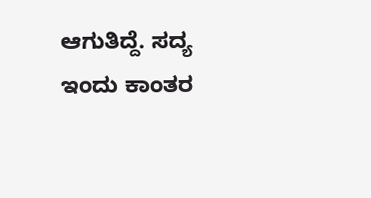ಆಗುತಿದ್ದೆ. ಸದ್ಯ ಇಂದು ಕಾಂತರ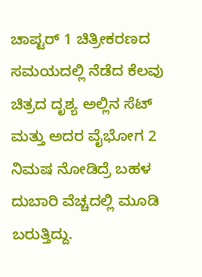ಚಾಪ್ಟರ್ 1 ಚಿತ್ರೀಕರಣದ ಸಮಯದಲ್ಲಿ ನೆಡೆದ ಕೆಲವು ಚಿತ್ರದ ದೃಶ್ಯ ಅಲ್ಲಿನ ಸೆಟ್ ಮತ್ತು ಅದರ ವೈಭೋಗ 2 ನಿಮಷ ನೋಡಿದ್ರೆ ಬಹಳ ದುಬಾರಿ ವೆಚ್ಚದಲ್ಲಿ ಮೂಡಿ ಬರುತ್ತಿದ್ದು.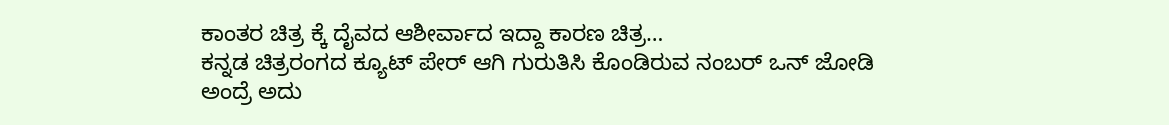ಕಾಂತರ ಚಿತ್ರ ಕ್ಕೆ ದೈವದ ಆಶೀರ್ವಾದ ಇದ್ದಾ ಕಾರಣ ಚಿತ್ರ…
ಕನ್ನಡ ಚಿತ್ರರಂಗದ ಕ್ಯೂಟ್ ಪೇರ್ ಆಗಿ ಗುರುತಿಸಿ ಕೊಂಡಿರುವ ನಂಬರ್ ಒನ್ ಜೋಡಿ ಅಂದ್ರೆ ಅದು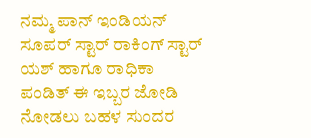ನಮ್ಮ ಪಾನ್ ಇಂಡಿಯನ್ ಸೂಪರ್ ಸ್ಟಾರ್ ರಾಕಿಂಗ್ ಸ್ಟಾರ್ ಯಶ್ ಹಾಗೂ ರಾಧಿಕಾ ಪಂಡಿತ್ ಈ ಇಬ್ಬರ ಜೋಡಿ ನೋಡಲು ಬಹಳ ಸುಂದರ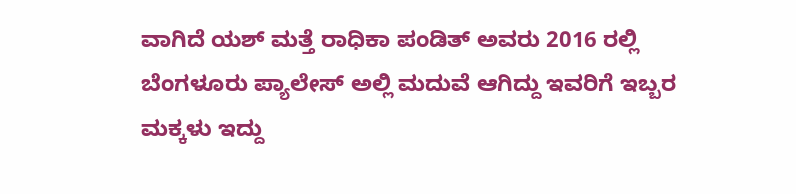ವಾಗಿದೆ ಯಶ್ ಮತ್ತೆ ರಾಧಿಕಾ ಪಂಡಿತ್ ಅವರು 2016 ರಲ್ಲಿ ಬೆಂಗಳೂರು ಪ್ಯಾಲೇಸ್ ಅಲ್ಲಿ ಮದುವೆ ಆಗಿದ್ದು ಇವರಿಗೆ ಇಬ್ಬರ ಮಕ್ಕಳು ಇದ್ದು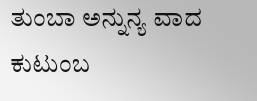ತುಂಬಾ ಅನ್ನುನ್ಯ ವಾದ ಕುಟುಂಬ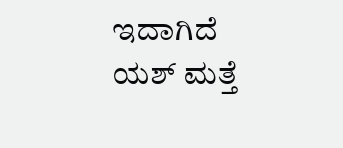ಇದಾಗಿದೆ ಯಶ್ ಮತ್ತೆ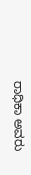ರಾಧಿಕಾ ಅವರು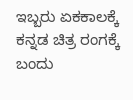ಇಬ್ಬರು ಏಕಕಾಲಕ್ಕೆ ಕನ್ನಡ ಚಿತ್ರ ರಂಗಕ್ಕೆ ಬಂದು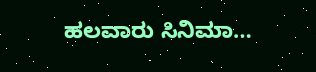ಹಲವಾರು ಸಿನಿಮಾ…